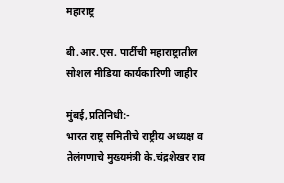महाराष्ट्र

बी.आर.एस. पार्टीची महाराष्ट्रातील सोशल मीडिया कार्यकारिणी जाहीर

मुंबई,प्रतिनिधी:-
भारत राष्ट्र समितीचे राष्ट्रीय अध्यक्ष व तेलंगणाचे मुख्यमंत्री के.चंद्रशेखर राव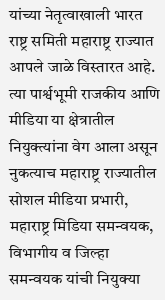यांच्या नेतृत्वाखाली भारत राष्ट्र समिती महाराष्ट्र राज्यात आपले जाळे विस्तारत आहे. त्या पार्श्वभूमी राजकीय आणि मीडिया या क्षेत्रातील नियुक्त्यांना वेग आला असून नुकत्याच महाराष्ट्र राज्यातील सोशल मीडिया प्रभारी, महाराष्ट्र मिडिया समन्वयक, विभागीय व जिल्हा समन्वयक यांची नियुक्या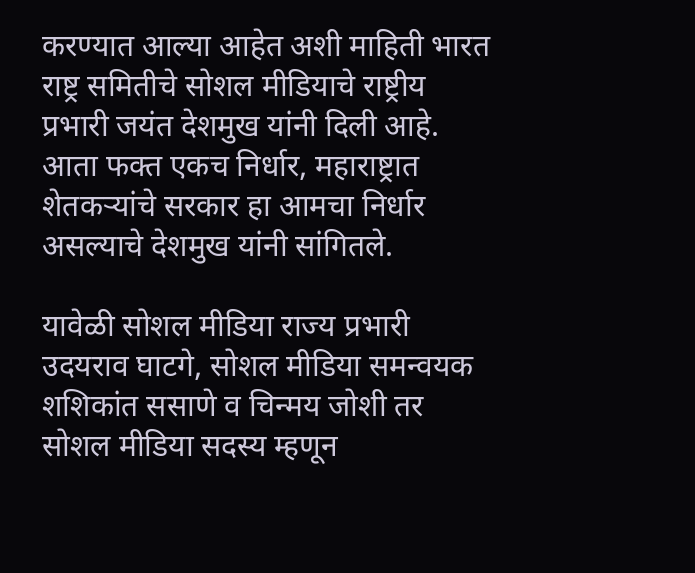करण्यात आल्या आहेत अशी माहिती भारत राष्ट्र समितीचे सोशल मीडियाचे राष्ट्रीय प्रभारी जयंत देशमुख यांनी दिली आहे. आता फक्त एकच निर्धार, महाराष्ट्रात शेतकऱ्यांचे सरकार हा आमचा निर्धार असल्याचे देशमुख यांनी सांगितले.

यावेळी सोशल मीडिया राज्य प्रभारी उदयराव घाटगे, सोशल मीडिया समन्वयक शशिकांत ससाणे व चिन्मय जोशी तर सोशल मीडिया सदस्य म्हणून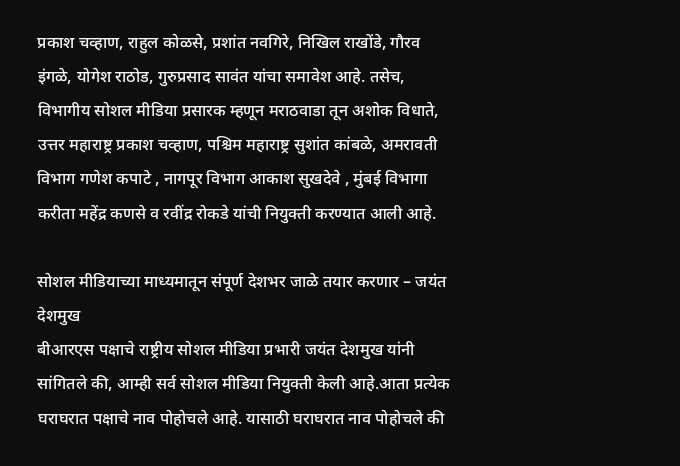प्रकाश चव्हाण, राहुल कोळसे, प्रशांत नवगिरे, निखिल राखोंडे, गौरव इंगळे, योगेश राठोड, गुरुप्रसाद सावंत यांचा समावेश आहे. तसेच, विभागीय सोशल मीडिया प्रसारक म्हणून मराठवाडा तून अशोक विधाते, उत्तर महाराष्ट्र प्रकाश चव्हाण, पश्चिम महाराष्ट्र सुशांत कांबळे, अमरावती विभाग गणेश कपाटे , नागपूर विभाग आकाश सुखदेवे , मुंबई विभागा करीता महेंद्र कणसे व रवींद्र रोकडे यांची नियुक्ती करण्यात आली आहे.

सोशल मीडियाच्या माध्यमातून संपूर्ण देशभर जाळे तयार करणार – जयंत देशमुख
बीआरएस पक्षाचे राष्ट्रीय सोशल मीडिया प्रभारी जयंत देशमुख यांनी सांगितले की, आम्ही सर्व सोशल मीडिया नियुक्ती केली आहे.आता प्रत्येक घराघरात पक्षाचे नाव पोहोचले आहे. यासाठी घराघरात नाव पोहोचले की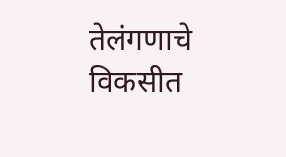तेलंगणाचे विकसीत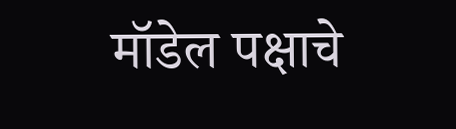मॉडेल पक्षाचे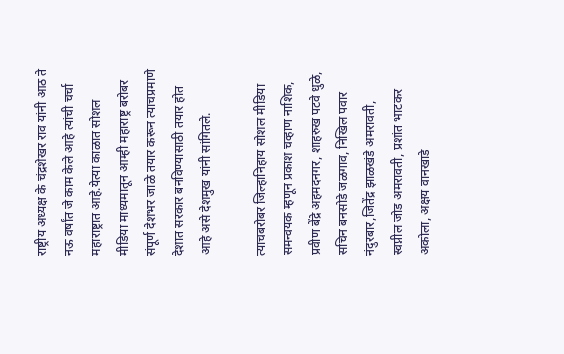राष्ट्रीय अध्यक्ष के चंद्रशेखर राव यांनी आठ ते नऊ वर्षांत जे काम केले आहे त्यांची चर्चा महाराष्ट्रात आहे.येत्या काळात सोशल मीडिया माध्यमातून आम्ही महाराष्ट्र बरोबर संपूर्ण देशभर जाळे तयार करून त्याचप्रमाणे देशात सरकार बनविण्यासाठी तयार होत आहे असे देशमुख यांनी सांगितले.

त्याचबरोबर जिल्हानिहाय सोशल मीडिया समन्वयक म्हणून प्रकाश चव्हाण नाशिक, प्रवीण बेंद्रे अहमदनगर, शाहरुख पटवे धुळे, सचिन बनसोडे जळगाव, निखिल पवार नंदुरबार,जितेंद्र झाळखंडे अमरावती, स्वप्नील जोड अमरावती, प्रशांत भाटकर अकोला, अक्षय वानखाडे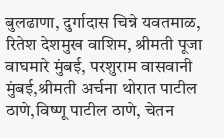बुलढाणा, दुर्गादास चिन्ने यवतमाळ, रितेश देशमुख वाशिम, श्रीमती पूजा वाघमारे मुंबई, परशुराम वासवानी मुंबई,श्रीमती अर्चना थोरात पाटील ठाणे,विष्णू पाटील ठाणे, चेतन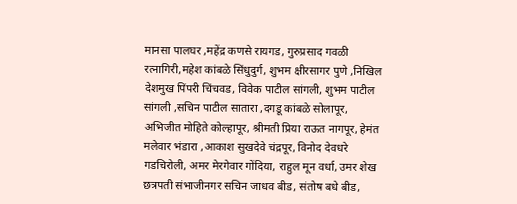मानसा पालघर ,महेंद्र कणसे रायगड, गुरुप्रसाद गवळी रत्नागिरी,महेश कांबळे सिंधुदुर्ग, शुभम क्षीरसागर पुणे ,निखिल देशमुख पिंपरी चिंचवड, विवेक पाटील सांगली, शुभम पाटील सांगली ,सचिन पाटील सातारा ,दगडू कांबळे सोलापूर, अभिजीत मोहिते कोल्हापूर, श्रीमती प्रिया राऊत नागपूर, हेमंत मलेवार भंडारा ,आकाश सुखदेवे चंद्रपूर, विनोद देवधरे गडचिरोली, अमर मेरगेवार गोंदिया, राहुल मून वर्धा, उमर शेख छत्रपती संभाजीनगर सचिन जाधव बीड, संतोष बधे बीड,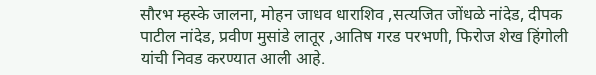सौरभ म्हस्के जालना, मोहन जाधव धाराशिव ,सत्यजित जोंधळे नांदेड, दीपक पाटील नांदेड, प्रवीण मुसांडे लातूर ,आतिष गरड परभणी, फिरोज शेख हिंगोली यांची निवड करण्यात आली आहे.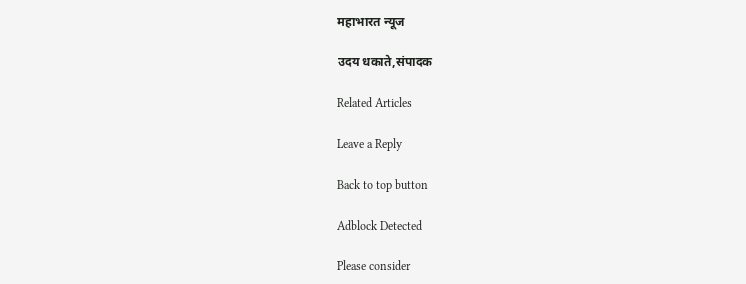महाभारत न्यूज

उदय धकाते,संपादक

Related Articles

Leave a Reply

Back to top button

Adblock Detected

Please consider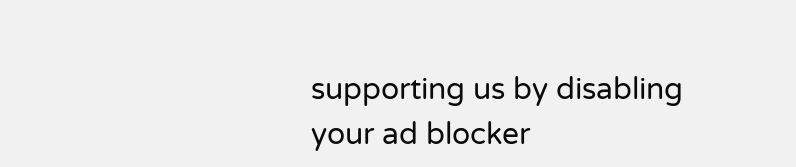supporting us by disabling your ad blocker